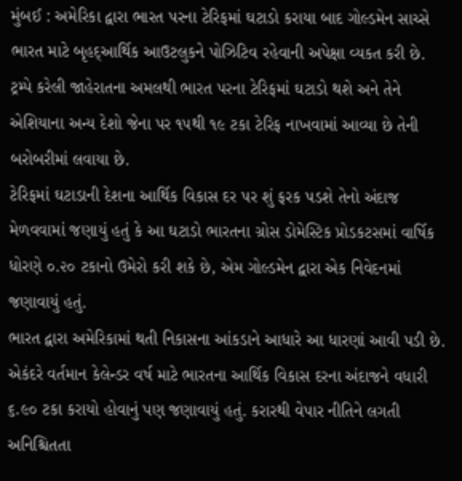મુંબઈ : અમેરિકા દ્વારા ભારત પરના ટેરિફમાં ઘટાડો કરાયા બાદ ગોલ્ડમેન સાચ્સે ભારત માટે બૃહદ્આર્થિક આઉટલુકને પોઝિટિવ રહેવાની અપેક્ષા વ્યકત કરી છે. ટ્રમ્પે કરેલી જાહેરાતના અમલથી ભારત પરના ટેરિફમાં ઘટાડો થશે અને તેને એશિયાના અન્ય દેશો જેના પર ૧૫થી ૧૯ ટકા ટેરિફ નાખવામાં આવ્યા છે તેની બરોબરીમાં લવાયા છે.
ટેરિફમાં ઘટાડાની દેશના આર્થિક વિકાસ દર પર શું ફરક પડશે તેનો અંદાજ મેળવવામાં જણાયું હતું કે આ ઘટાડો ભારતના ગ્રોસ ડોમેસ્ટિક પ્રોડકટસમાં વાર્ષિક ધોરણે ૦.૨૦ ટકાનો ઉમેરો કરી શકે છે, એમ ગોલ્ડમેન દ્વારા એક નિવેદનમાં જણાવાયું હતું.
ભારત દ્વારા અમેરિકામાં થતી નિકાસના આંકડાને આધારે આ ધારણાં આવી પડી છે. એકંદરે વર્તમાન કેલેન્ડર વર્ષ માટે ભારતના આર્થિક વિકાસ દરના અંદાજને વધારી ૬.૯૦ ટકા કરાયો હોવાનું પણ જણાવાયું હતું. કરારથી વેપાર નીતિને લગતી અનિશ્ચિતતા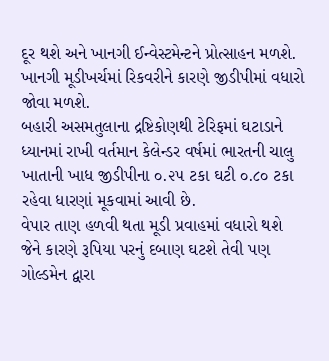દૂર થશે અને ખાનગી ઈન્વેસ્ટમેન્ટને પ્રોત્સાહન મળશે. ખાનગી મૂડીખર્ચમાં રિકવરીને કારણે જીડીપીમાં વધારો જોવા મળશે.
બહારી અસમતુલાના દ્રષ્ટિકોણથી ટેરિફમાં ઘટાડાને ધ્યાનમાં રાખી વર્તમાન કેલેન્ડર વર્ષમાં ભારતની ચાલુ ખાતાની ખાધ જીડીપીના ૦.૨૫ ટકા ઘટી ૦.૮૦ ટકા રહેવા ધારણાં મૂકવામાં આવી છે.
વેપાર તાણ હળવી થતા મૂડી પ્રવાહમાં વધારો થશે જેને કારણે રૂપિયા પરનું દબાણ ઘટશે તેવી પણ ગોલ્ડમેન દ્વારા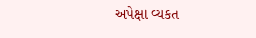અપેક્ષા વ્યકત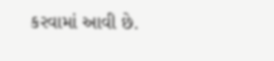કરવામાં આવી છે.